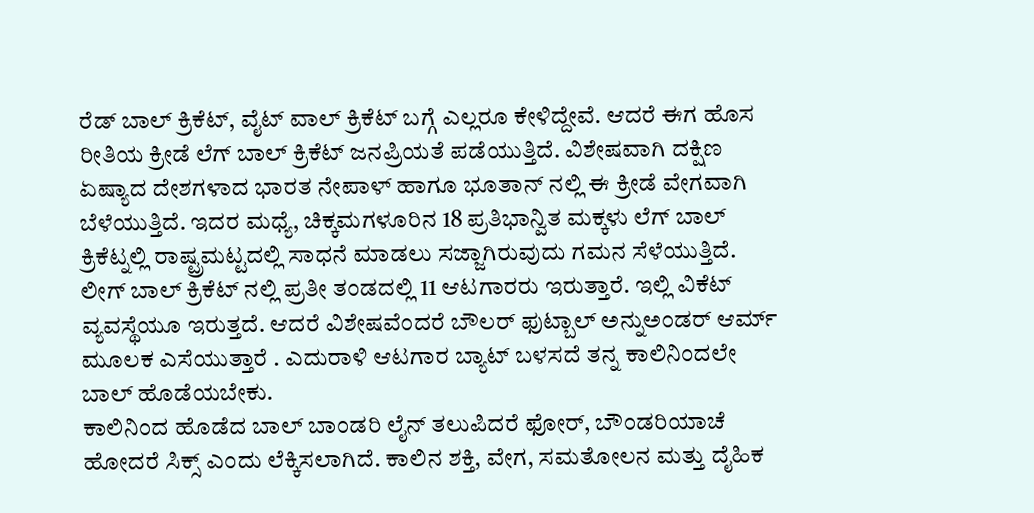ರೆಡ್ ಬಾಲ್ ಕ್ರಿಕೆಟ್, ವೈಟ್ ವಾಲ್ ಕ್ರಿಕೆಟ್ ಬಗ್ಗೆ ಎಲ್ಲರೂ ಕೇಳಿದ್ದೇವೆ. ಆದರೆ ಈಗ ಹೊಸ ರೀತಿಯ ಕ್ರೀಡೆ ಲೆಗ್ ಬಾಲ್ ಕ್ರಿಕೆಟ್ ಜನಪ್ರಿಯತೆ ಪಡೆಯುತ್ತಿದೆ. ವಿಶೇಷವಾಗಿ ದಕ್ಷಿಣ ಏಷ್ಯಾದ ದೇಶಗಳಾದ ಭಾರತ ನೇಪಾಳ್ ಹಾಗೂ ಭೂತಾನ್ ನಲ್ಲಿ ಈ ಕ್ರೀಡೆ ವೇಗವಾಗಿ ಬೆಳೆಯುತ್ತಿದೆ. ಇದರ ಮಧ್ಯೆ, ಚಿಕ್ಕಮಗಳೂರಿನ 18 ಪ್ರತಿಭಾನ್ವಿತ ಮಕ್ಕಳು ಲೆಗ್ ಬಾಲ್ ಕ್ರಿಕೆಟ್ನಲ್ಲಿ ರಾಷ್ಟ್ರಮಟ್ಟದಲ್ಲಿ ಸಾಧನೆ ಮಾಡಲು ಸಜ್ಜಾಗಿರುವುದು ಗಮನ ಸೆಳೆಯುತ್ತಿದೆ.
ಲೀಗ್ ಬಾಲ್ ಕ್ರಿಕೆಟ್ ನಲ್ಲಿ ಪ್ರತೀ ತಂಡದಲ್ಲಿ 11 ಆಟಗಾರರು ಇರುತ್ತಾರೆ. ಇಲ್ಲಿ ವಿಕೆಟ್ ವ್ಯವಸ್ಥೆಯೂ ಇರುತ್ತದೆ. ಆದರೆ ವಿಶೇಷವೆಂದರೆ ಬೌಲರ್ ಫುಟ್ಬಾಲ್ ಅನ್ನುಅಂಡರ್ ಆರ್ಮ್ ಮೂಲಕ ಎಸೆಯುತ್ತಾರೆ . ಎದುರಾಳಿ ಆಟಗಾರ ಬ್ಯಾಟ್ ಬಳಸದೆ ತನ್ನ ಕಾಲಿನಿಂದಲೇ ಬಾಲ್ ಹೊಡೆಯಬೇಕು.
ಕಾಲಿನಿಂದ ಹೊಡೆದ ಬಾಲ್ ಬಾಂಡರಿ ಲೈನ್ ತಲುಪಿದರೆ ಫೋರ್, ಬೌಂಡರಿಯಾಚೆ ಹೋದರೆ ಸಿಕ್ಸ್ ಎಂದು ಲೆಕ್ಕಿಸಲಾಗಿದೆ. ಕಾಲಿನ ಶಕ್ತಿ, ವೇಗ, ಸಮತೋಲನ ಮತ್ತು ದೈಹಿಕ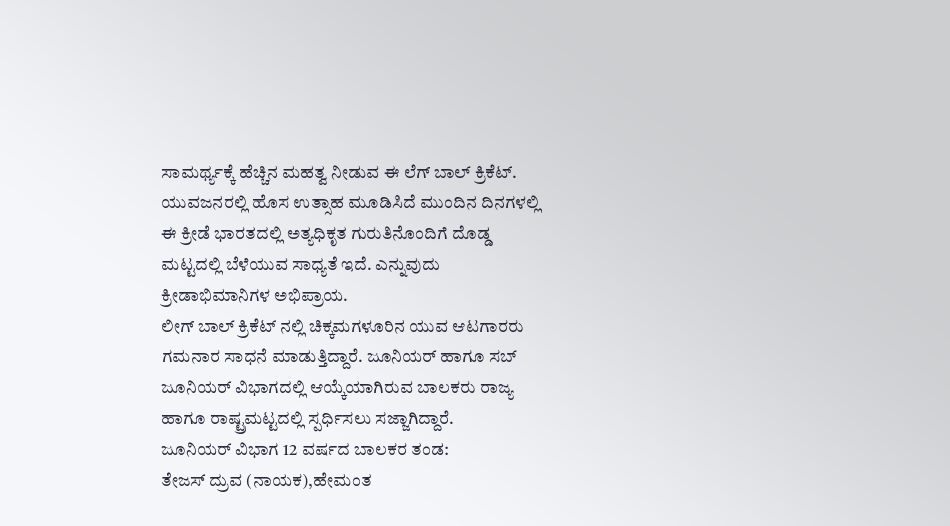ಸಾಮರ್ಥ್ಯಕ್ಕೆ ಹೆಚ್ಚಿನ ಮಹತ್ವ ನೀಡುವ ಈ ಲೆಗ್ ಬಾಲ್ ಕ್ರಿಕೆಟ್. ಯುವಜನರಲ್ಲಿ ಹೊಸ ಉತ್ಸಾಹ ಮೂಡಿಸಿದೆ ಮುಂದಿನ ದಿನಗಳಲ್ಲಿ ಈ ಕ್ರೀಡೆ ಭಾರತದಲ್ಲಿ ಅತ್ಯಧಿಕೃತ ಗುರುತಿನೊಂದಿಗೆ ದೊಡ್ಡ ಮಟ್ಟದಲ್ಲಿ ಬೆಳೆಯುವ ಸಾಧ್ಯತೆ ಇದೆ. ಎನ್ನುವುದು ಕ್ರೀಡಾಭಿಮಾನಿಗಳ ಅಭಿಪ್ರಾಯ.
ಲೀಗ್ ಬಾಲ್ ಕ್ರಿಕೆಟ್ ನಲ್ಲಿ ಚಿಕ್ಕಮಗಳೂರಿನ ಯುವ ಆಟಗಾರರು ಗಮನಾರ ಸಾಧನೆ ಮಾಡುತ್ತಿದ್ದಾರೆ. ಜೂನಿಯರ್ ಹಾಗೂ ಸಬ್ ಜೂನಿಯರ್ ವಿಭಾಗದಲ್ಲಿ ಆಯ್ಕೆಯಾಗಿರುವ ಬಾಲಕರು ರಾಜ್ಯ ಹಾಗೂ ರಾಷ್ಟ್ರಮಟ್ಟದಲ್ಲಿ ಸ್ಪರ್ಧಿಸಲು ಸಜ್ಜಾಗಿದ್ದಾರೆ.
ಜೂನಿಯರ್ ವಿಭಾಗ 12 ವರ್ಷದ ಬಾಲಕರ ತಂಡ:
ತೇಜಸ್ ದ್ರುವ (ನಾಯಕ),ಹೇಮಂತ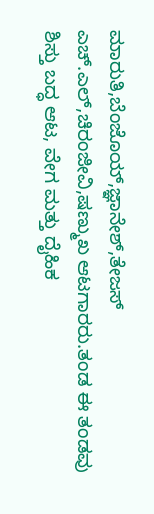ಮಾರುತಿ,ಬೆಂಜೊಯ್,ಜ್ಞಾನೇಶ್,ತೇಜಸ್ ಎಚ್.ಎಲ್,ಚಿರಂಜೀವಿ,ಷಣ್ಮುಖ ಆಟಗಾರರು.ತಂಡ ಈ ತಂಡವು ಶಿಸ್ತು ಬದ್ಧ ಆಟ, ವೇಗ ಮತ್ತು ದೈಹಿಕ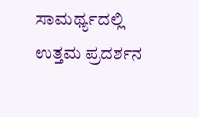ಸಾಮರ್ಥ್ಯದಲ್ಲಿ ಉತ್ತಮ ಪ್ರದರ್ಶನ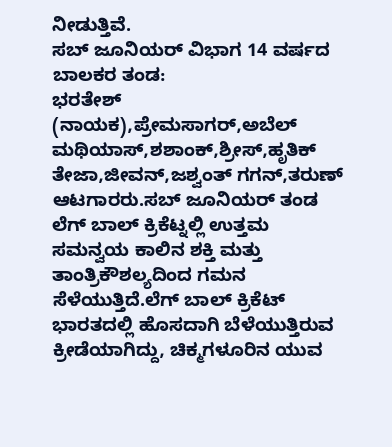ನೀಡುತ್ತಿವೆ.
ಸಬ್ ಜೂನಿಯರ್ ವಿಭಾಗ 14 ವರ್ಷದ ಬಾಲಕರ ತಂಡ:
ಭರತೇಶ್ (ನಾಯಕ),ಪ್ರೇಮಸಾಗರ್,ಅಬೆಲ್ ಮಥಿಯಾಸ್,ಶಶಾಂಕ್,ಶ್ರೀಸ್,ಹೃತಿಕ್ ತೇಜಾ,ಜೀವನ್,ಜಶ್ವಂತ್ ಗಗನ್,ತರುಣ್ ಆಟಗಾರರು.ಸಬ್ ಜೂನಿಯರ್ ತಂಡ ಲೆಗ್ ಬಾಲ್ ಕ್ರಿಕೆಟ್ನಲ್ಲಿ ಉತ್ತಮ ಸಮನ್ವಯ ಕಾಲಿನ ಶಕ್ತಿ ಮತ್ತು ತಾಂತ್ರಿಕೌಶಲ್ಯದಿಂದ ಗಮನ ಸೆಳೆಯುತ್ತಿದೆ.ಲೆಗ್ ಬಾಲ್ ಕ್ರಿಕೆಟ್ ಭಾರತದಲ್ಲಿ ಹೊಸದಾಗಿ ಬೆಳೆಯುತ್ತಿರುವ ಕ್ರೀಡೆಯಾಗಿದ್ದು, ಚಿಕ್ಮಗಳೂರಿನ ಯುವ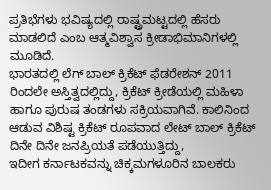ಪ್ರತಿಭೆಗಳು ಭವಿಷ್ಯದಲ್ಲಿ ರಾಷ್ಟ್ರಮಟ್ಟದಲ್ಲಿ ಹೆಸರು ಮಾಡಲಿದೆ ಎಂಬ ಆತ್ಮವಿಶ್ವಾಸ ಕ್ರೀಡಾಭಿಮಾನಿಗಳಲ್ಲಿ ಮೂಡಿದೆ.
ಭಾರತದಲ್ಲಿ ಲೆಗ್ ಬಾಲ್ ಕ್ರಿಕೆಟ್ ಫೆಡರೇಶನ್ 2011 ರಿಂದಲೇ ಅಸ್ತಿತ್ವದಲ್ಲಿದ್ದು, ಕ್ರಿಕೆಟ್ ಕ್ರೀಡೆಯಲ್ಲಿ ಮಹಿಳಾ ಹಾಗೂ ಪುರುಷ ತಂಡಗಳು ಸಕ್ರಿಯವಾಗಿವೆ. ಕಾಲಿನಿಂದ ಆಡುವ ವಿಶಿಷ್ಟ ಕ್ರಿಕೆಟ್ ರೂಪವಾದ ಲೇಟ್ ಬಾಲ್ ಕ್ರಿಕೆಟ್ ದಿನೇ ದಿನೇ ಜನಪ್ರಿಯತೆ ಪಡೆಯುತ್ತಿದ್ದು,
ಇದೀಗ ಕರ್ನಾಟಕವನ್ನು ಚಿಕ್ಕಮಗಳೂರಿನ ಬಾಲಕರು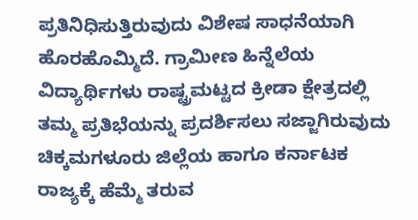ಪ್ರತಿನಿಧಿಸುತ್ತಿರುವುದು ವಿಶೇಷ ಸಾಧನೆಯಾಗಿ ಹೊರಹೊಮ್ಮಿದೆ. ಗ್ರಾಮೀಣ ಹಿನ್ನೆಲೆಯ ವಿದ್ಯಾರ್ಥಿಗಳು ರಾಷ್ಟ್ರಮಟ್ಟದ ಕ್ರೀಡಾ ಕ್ಷೇತ್ರದಲ್ಲಿ ತಮ್ಮ ಪ್ರತಿಭೆಯನ್ನು ಪ್ರದರ್ಶಿಸಲು ಸಜ್ಜಾಗಿರುವುದು ಚಿಕ್ಕಮಗಳೂರು ಜಿಲ್ಲೆಯ ಹಾಗೂ ಕರ್ನಾಟಕ ರಾಜ್ಯಕ್ಕೆ ಹೆಮ್ಮೆ ತರುವ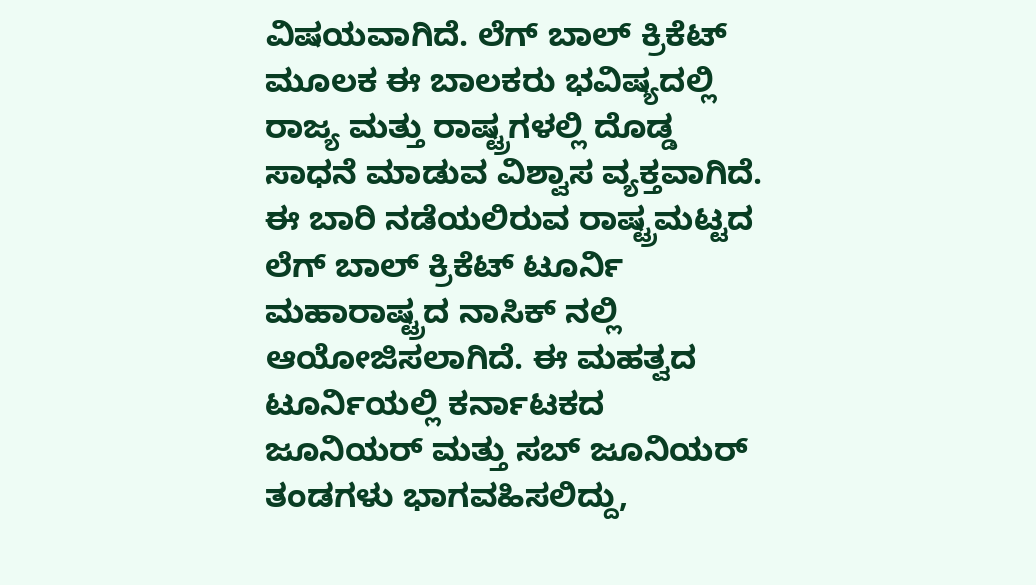ವಿಷಯವಾಗಿದೆ. ಲೆಗ್ ಬಾಲ್ ಕ್ರಿಕೆಟ್ ಮೂಲಕ ಈ ಬಾಲಕರು ಭವಿಷ್ಯದಲ್ಲಿ ರಾಜ್ಯ ಮತ್ತು ರಾಷ್ಟ್ರಗಳಲ್ಲಿ ದೊಡ್ಡ ಸಾಧನೆ ಮಾಡುವ ವಿಶ್ವಾಸ ವ್ಯಕ್ತವಾಗಿದೆ.
ಈ ಬಾರಿ ನಡೆಯಲಿರುವ ರಾಷ್ಟ್ರಮಟ್ಟದ ಲೆಗ್ ಬಾಲ್ ಕ್ರಿಕೆಟ್ ಟೂರ್ನಿ ಮಹಾರಾಷ್ಟ್ರದ ನಾಸಿಕ್ ನಲ್ಲಿ ಆಯೋಜಿಸಲಾಗಿದೆ. ಈ ಮಹತ್ವದ ಟೂರ್ನಿಯಲ್ಲಿ ಕರ್ನಾಟಕದ ಜೂನಿಯರ್ ಮತ್ತು ಸಬ್ ಜೂನಿಯರ್ ತಂಡಗಳು ಭಾಗವಹಿಸಲಿದ್ದು,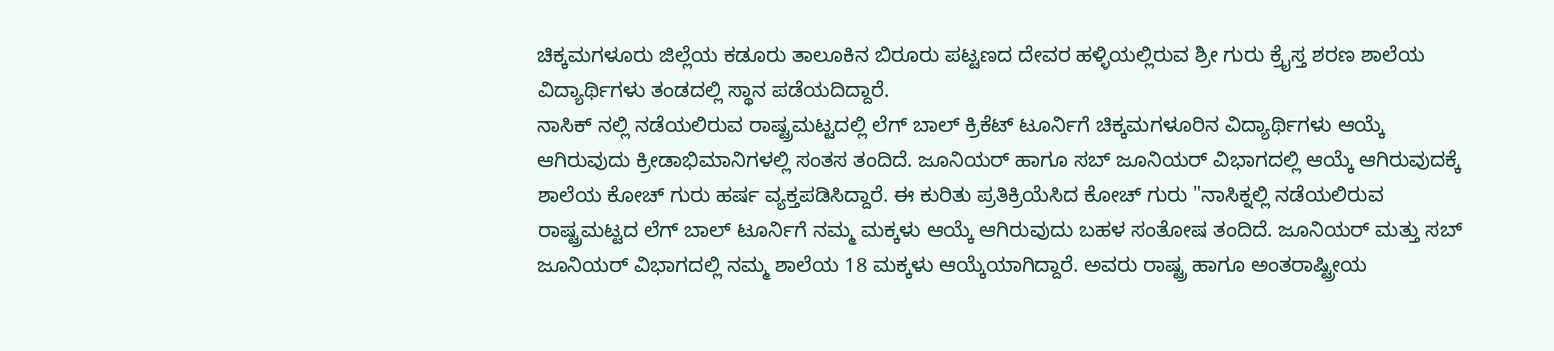ಚಿಕ್ಕಮಗಳೂರು ಜಿಲ್ಲೆಯ ಕಡೂರು ತಾಲೂಕಿನ ಬಿರೂರು ಪಟ್ಟಣದ ದೇವರ ಹಳ್ಳಿಯಲ್ಲಿರುವ ಶ್ರೀ ಗುರು ಕ್ರೈಸ್ತ ಶರಣ ಶಾಲೆಯ ವಿದ್ಯಾರ್ಥಿಗಳು ತಂಡದಲ್ಲಿ ಸ್ಥಾನ ಪಡೆಯದಿದ್ದಾರೆ.
ನಾಸಿಕ್ ನಲ್ಲಿ ನಡೆಯಲಿರುವ ರಾಷ್ಟ್ರಮಟ್ಟದಲ್ಲಿ ಲೆಗ್ ಬಾಲ್ ಕ್ರಿಕೆಟ್ ಟೂರ್ನಿಗೆ ಚಿಕ್ಕಮಗಳೂರಿನ ವಿದ್ಯಾರ್ಥಿಗಳು ಆಯ್ಕೆ ಆಗಿರುವುದು ಕ್ರೀಡಾಭಿಮಾನಿಗಳಲ್ಲಿ ಸಂತಸ ತಂದಿದೆ. ಜೂನಿಯರ್ ಹಾಗೂ ಸಬ್ ಜೂನಿಯರ್ ವಿಭಾಗದಲ್ಲಿ ಆಯ್ಕೆ ಆಗಿರುವುದಕ್ಕೆ ಶಾಲೆಯ ಕೋಚ್ ಗುರು ಹರ್ಷ ವ್ಯಕ್ತಪಡಿಸಿದ್ದಾರೆ. ಈ ಕುರಿತು ಪ್ರತಿಕ್ರಿಯೆಸಿದ ಕೋಚ್ ಗುರು "ನಾಸಿಕ್ನಲ್ಲಿ ನಡೆಯಲಿರುವ ರಾಷ್ಟ್ರಮಟ್ಟದ ಲೆಗ್ ಬಾಲ್ ಟೂರ್ನಿಗೆ ನಮ್ಮ ಮಕ್ಕಳು ಆಯ್ಕೆ ಆಗಿರುವುದು ಬಹಳ ಸಂತೋಷ ತಂದಿದೆ. ಜೂನಿಯರ್ ಮತ್ತು ಸಬ್ ಜೂನಿಯರ್ ವಿಭಾಗದಲ್ಲಿ ನಮ್ಮ ಶಾಲೆಯ 18 ಮಕ್ಕಳು ಆಯ್ಕೆಯಾಗಿದ್ದಾರೆ. ಅವರು ರಾಷ್ಟ್ರ ಹಾಗೂ ಅಂತರಾಷ್ಟ್ರೀಯ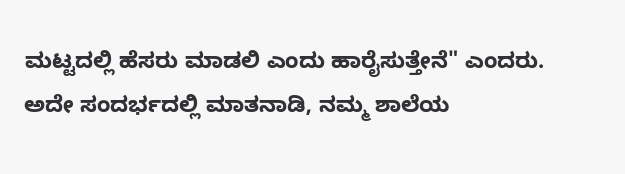ಮಟ್ಟದಲ್ಲಿ ಹೆಸರು ಮಾಡಲಿ ಎಂದು ಹಾರೈಸುತ್ತೇನೆ" ಎಂದರು.
ಅದೇ ಸಂದರ್ಭದಲ್ಲಿ ಮಾತನಾಡಿ, ನಮ್ಮ ಶಾಲೆಯ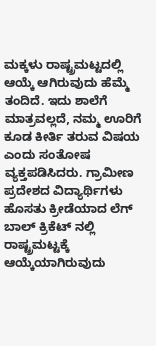ಮಕ್ಕಳು ರಾಷ್ಟ್ರಮಟ್ಟದಲ್ಲಿ ಆಯ್ಕೆ ಆಗಿರುವುದು ಹೆಮ್ಮೆ ತಂದಿದೆ. ಇದು ಶಾಲೆಗೆ ಮಾತ್ರವಲ್ಲದೆ, ನಮ್ಮ ಊರಿಗೆ ಕೂಡ ಕೀರ್ತಿ ತರುವ ವಿಷಯ ಎಂದು ಸಂತೋಷ ವ್ಯಕ್ತಪಡಿಸಿದರು. ಗ್ರಾಮೀಣ ಪ್ರದೇಶದ ವಿದ್ಯಾರ್ಥಿಗಳು ಹೊಸತು ಕ್ರೀಡೆಯಾದ ಲೆಗ್ ಬಾಲ್ ಕ್ರಿಕೆಟ್ ನಲ್ಲಿ ರಾಷ್ಟ್ರಮಟ್ಟಕ್ಕೆ ಆಯ್ಕೆಯಾಗಿರುವುದು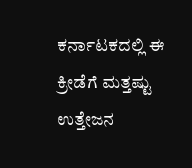ಕರ್ನಾಟಕದಲ್ಲಿ ಈ ಕ್ರೀಡೆಗೆ ಮತ್ತಷ್ಟು ಉತ್ತೇಜನ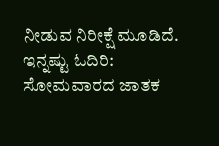ನೀಡುವ ನಿರೀಕ್ಷೆ ಮೂಡಿದೆ.
ಇನ್ನಷ್ಟು ಓದಿರಿ:
ಸೋಮವಾರದ ಜಾತಕ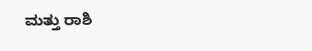ಮತ್ತು ರಾಶಿ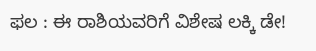ಫಲ : ಈ ರಾಶಿಯವರಿಗೆ ವಿಶೇಷ ಲಕ್ಕಿ ಡೇ!